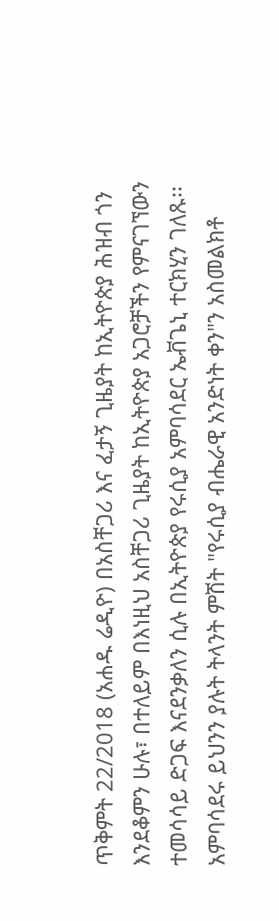ጥቅምት 22/2018 (አሐዱ ሬዲዮ) በአስቸጋሪ እና ፈታኝ ጊዜያት ከኢትዮጵያ ሕዝብ ጎን እንደቆምን ሁሉ፣ በተለይም በእነዚህ አስቸጋሪ ጊዜያት ከኢትዮጵያ አጋሮቻችን የምናገኘውን ተመሳሳይ ድጋፍ እናደንቃለን ሲሉ በኢትዮጵያ የሩሲያ አምባሳደር ኤቭጌኒ ተርክሂን ገለጹ፡፡
አምባሳደሩ ይህንን ያሉት ትላንት ምሽት "የሩሲያ ብሔራዊ አንድነት ቀን"ን አስመልክቶ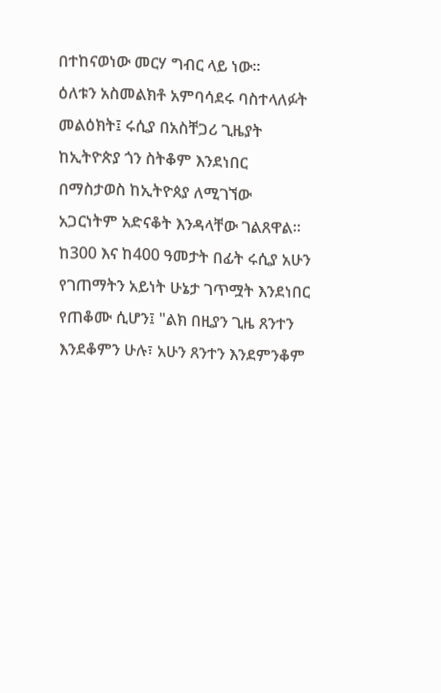በተከናወነው መርሃ ግብር ላይ ነው፡፡
ዕለቱን አስመልክቶ አምባሳደሩ ባስተላለፉት መልዕክት፤ ሩሲያ በአስቸጋሪ ጊዜያት ከኢትዮጵያ ጎን ስትቆም እንደነበር በማስታወስ ከኢትዮጰያ ለሚገኘው አጋርነትም አድናቆት እንዳላቸው ገልጸዋል፡፡
ከ300 እና ከ400 ዓመታት በፊት ሩሲያ አሁን የገጠማትን አይነት ሁኔታ ገጥሟት እንደነበር የጠቆሙ ሲሆን፤ "ልክ በዚያን ጊዜ ጸንተን እንደቆምን ሁሉ፣ አሁን ጸንተን እንደምንቆም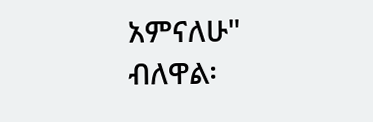አምናለሁ" ብለዋል፡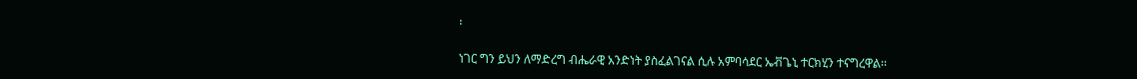፡

ነገር ግን ይህን ለማድረግ ብሔራዊ አንድነት ያስፈልገናል ሲሉ አምባሳደር ኤቭጌኒ ተርክሂን ተናግረዋል፡፡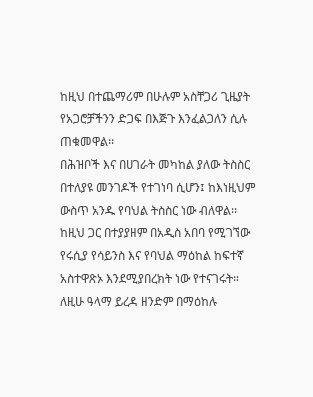ከዚህ በተጨማሪም በሁሉም አስቸጋሪ ጊዜያት የአጋሮቻችንን ድጋፍ በእጅጉ እንፈልጋለን ሲሉ ጠቁመዋል፡፡
በሕዝቦች እና በሀገራት መካከል ያለው ትስስር በተለያዩ መንገዶች የተገነባ ሲሆን፤ ከእነዚህም ውስጥ አንዱ የባህል ትስስር ነው ብለዋል፡፡
ከዚህ ጋር በተያያዘም በአዲስ አበባ የሚገኘው የሩሲያ የሳይንስ እና የባህል ማዕከል ከፍተኛ አስተዋጽኦ እንደሚያበረክት ነው የተናገሩት።
ለዚሁ ዓላማ ይረዳ ዘንድም በማዕከሉ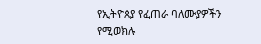የኢትዮጰያ የፈጠራ ባለሙያዎችን የሚወክሉ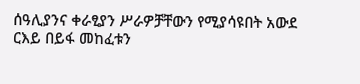ሰዓሊያንና ቀራፂያን ሥራዎቻቸውን የሚያሳዩበት አውደ ርእይ በይፋ መከፈቱን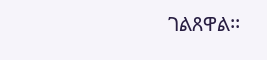ገልጸዋል፡፡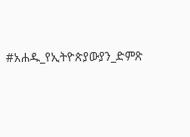#አሐዱ_የኢትዮጵያውያን_ድምጽ